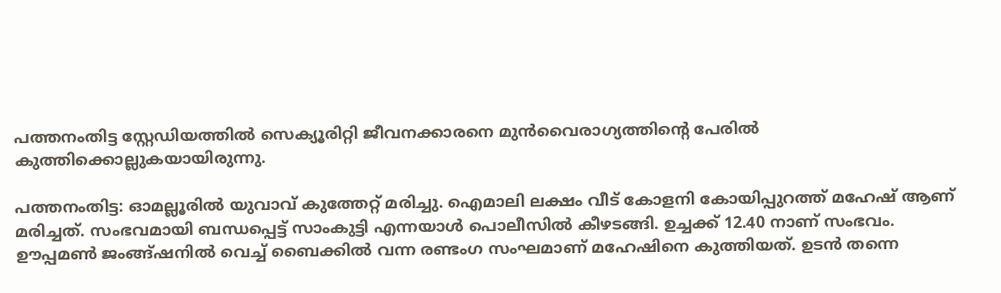പത്തനംതിട്ട സ്റ്റേഡിയത്തിൽ സെക്യൂരിറ്റി ജീവനക്കാരനെ മുന്‍വൈരാഗ്യത്തിന്‍റെ പേരില്‍ കുത്തിക്കൊല്ലുകയായിരുന്നു.

പത്തനംതിട്ട: ഓമല്ലൂരിൽ യുവാവ് കുത്തേറ്റ് മരിച്ചു. ഐമാലി ലക്ഷം വീട് കോളനി കോയിപ്പുറത്ത് മഹേഷ് ആണ് മരിച്ചത്. സംഭവമായി ബന്ധപ്പെട്ട് സാംകുട്ടി എന്നയാൾ പൊലീസിൽ കീഴടങ്ങി. ഉച്ചക്ക് 12.40 നാണ് സംഭവം. ഊപ്പമൺ ജംങ്ങ്ഷനിൽ വെച്ച് ബൈക്കിൽ വന്ന രണ്ടംഗ സംഘമാണ് മഹേഷിനെ കുത്തിയത്. ഉടൻ തന്നെ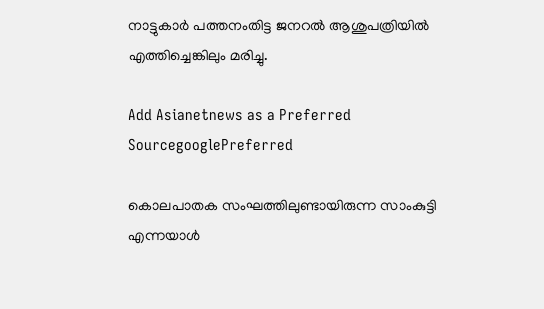നാട്ടുകാർ പത്തനംതിട്ട ജനറൽ ആശുപത്രിയിൽ എത്തിച്ചെങ്കിലും മരിച്ചു.

Add Asianetnews as a Preferred SourcegooglePreferred

കൊലപാതക സംഘത്തിലുണ്ടായിരുന്ന സാംകുട്ടി എന്നയാൾ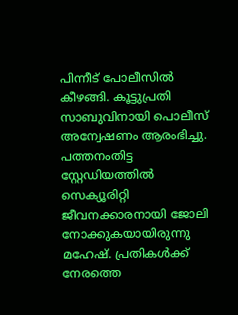പിന്നീട് പോലീസില്‍ കീഴങ്ങി. കൂട്ടുപ്രതി സാബുവിനായി പൊലീസ് അന്വേഷണം ആരംഭിച്ചു. പത്തനംതിട്ട സ്റ്റേഡിയത്തിൽ സെക്യൂരിറ്റി ജീവനക്കാരനായി ജോലി നോക്കുകയായിരുന്നു മഹേഷ്. പ്രതികൾക്ക് നേരത്തെ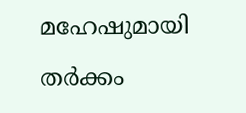മഹേഷുമായി തർക്കം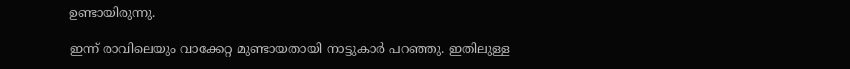ഉണ്ടായിരുന്നു.

ഇന്ന് രാവിലെയും വാക്കേറ്റ മുണ്ടായതായി നാട്ടുകാർ പറഞ്ഞു. ഇതിലുള്ള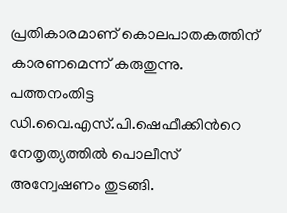പ്രതികാരമാണ് കൊലപാതകത്തിന് കാരണമെന്ന് കരുതുന്നു. പത്തനംതിട്ട ഡി.വൈ.എസ്.പി.ഷെഫീക്കിന്‍റെ നേതൃത്യത്തിൽ പൊലീസ് അന്വേഷണം തുടങ്ങി.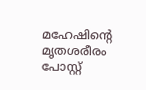മഹേഷിന്‍റെ മൃതശരീരം പോസ്റ്റ്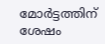മോർട്ടത്തിന് ശേഷം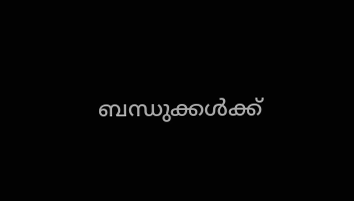ബന്ധുക്കൾക്ക്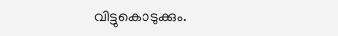വിട്ടുകൊടുക്കും.